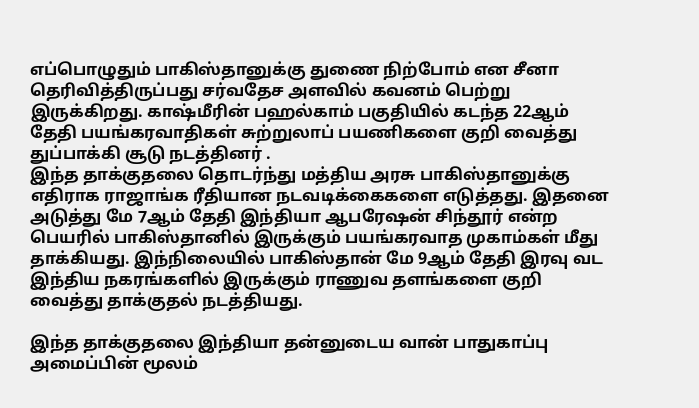எப்பொழுதும் பாகிஸ்தானுக்கு துணை நிற்போம் என சீனா தெரிவித்திருப்பது சர்வதேச அளவில் கவனம் பெற்று இருக்கிறது. காஷ்மீரின் பஹல்காம் பகுதியில் கடந்த 22ஆம் தேதி பயங்கரவாதிகள் சுற்றுலாப் பயணிகளை குறி வைத்து துப்பாக்கி சூடு நடத்தினர் .
இந்த தாக்குதலை தொடர்ந்து மத்திய அரசு பாகிஸ்தானுக்கு எதிராக ராஜாங்க ரீதியான நடவடிக்கைகளை எடுத்தது. இதனை அடுத்து மே 7ஆம் தேதி இந்தியா ஆபரேஷன் சிந்தூர் என்ற பெயரில் பாகிஸ்தானில் இருக்கும் பயங்கரவாத முகாம்கள் மீது தாக்கியது. இந்நிலையில் பாகிஸ்தான் மே 9ஆம் தேதி இரவு வட இந்திய நகரங்களில் இருக்கும் ராணுவ தளங்களை குறி வைத்து தாக்குதல் நடத்தியது.

இந்த தாக்குதலை இந்தியா தன்னுடைய வான் பாதுகாப்பு அமைப்பின் மூலம்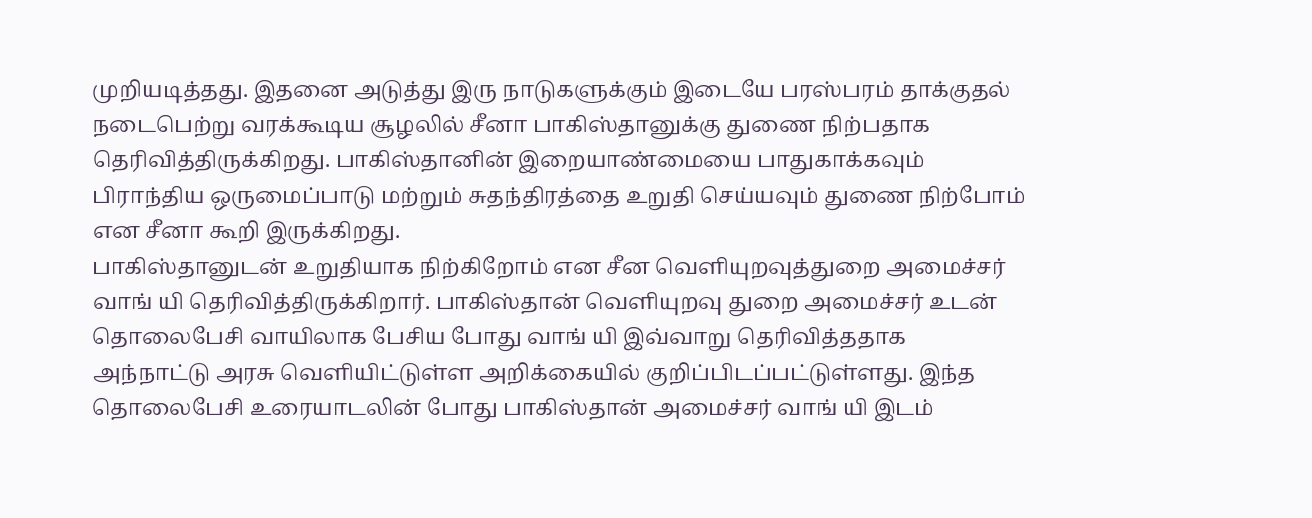முறியடித்தது. இதனை அடுத்து இரு நாடுகளுக்கும் இடையே பரஸ்பரம் தாக்குதல் நடைபெற்று வரக்கூடிய சூழலில் சீனா பாகிஸ்தானுக்கு துணை நிற்பதாக தெரிவித்திருக்கிறது. பாகிஸ்தானின் இறையாண்மையை பாதுகாக்கவும் பிராந்திய ஒருமைப்பாடு மற்றும் சுதந்திரத்தை உறுதி செய்யவும் துணை நிற்போம் என சீனா கூறி இருக்கிறது.
பாகிஸ்தானுடன் உறுதியாக நிற்கிறோம் என சீன வெளியுறவுத்துறை அமைச்சர் வாங் யி தெரிவித்திருக்கிறார். பாகிஸ்தான் வெளியுறவு துறை அமைச்சர் உடன் தொலைபேசி வாயிலாக பேசிய போது வாங் யி இவ்வாறு தெரிவித்ததாக அந்நாட்டு அரசு வெளியிட்டுள்ள அறிக்கையில் குறிப்பிடப்பட்டுள்ளது. இந்த தொலைபேசி உரையாடலின் போது பாகிஸ்தான் அமைச்சர் வாங் யி இடம்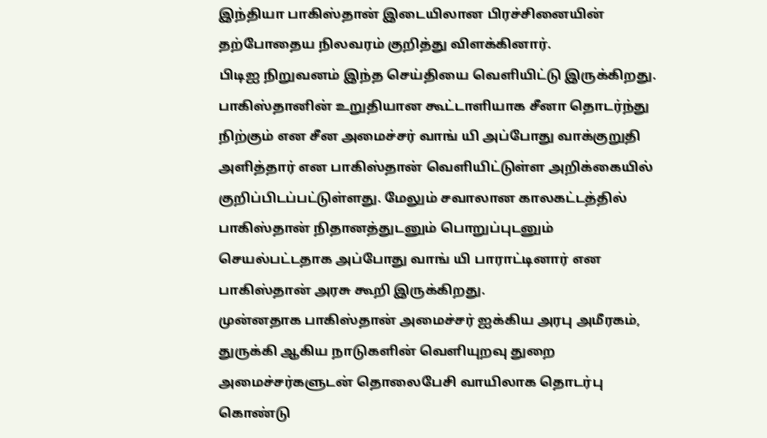இந்தியா பாகிஸ்தான் இடையிலான பிரச்சினையின் தற்போதைய நிலவரம் குறித்து விளக்கினார்.
பிடிஐ நிறுவனம் இந்த செய்தியை வெளியிட்டு இருக்கிறது. பாகிஸ்தானின் உறுதியான கூட்டாளியாக சீனா தொடர்ந்து நிற்கும் என சீன அமைச்சர் வாங் யி அப்போது வாக்குறுதி அளித்தார் என பாகிஸ்தான் வெளியிட்டுள்ள அறிக்கையில் குறிப்பிடப்பட்டுள்ளது. மேலும் சவாலான காலகட்டத்தில் பாகிஸ்தான் நிதானத்துடனும் பொறுப்புடனும் செயல்பட்டதாக அப்போது வாங் யி பாராட்டினார் என பாகிஸ்தான் அரசு கூறி இருக்கிறது.
முன்னதாக பாகிஸ்தான் அமைச்சர் ஐக்கிய அரபு அமீரகம், துருக்கி ஆகிய நாடுகளின் வெளியுறவு துறை அமைச்சர்களுடன் தொலைபேசி வாயிலாக தொடர்பு கொண்டு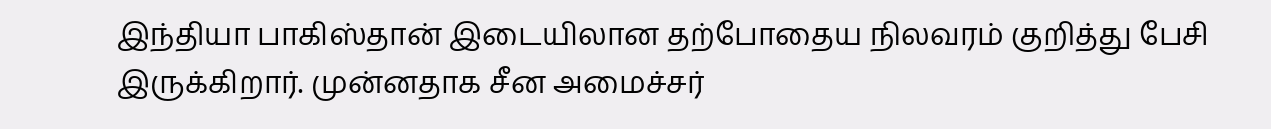இந்தியா பாகிஸ்தான் இடையிலான தற்போதைய நிலவரம் குறித்து பேசி இருக்கிறார். முன்னதாக சீன அமைச்சர்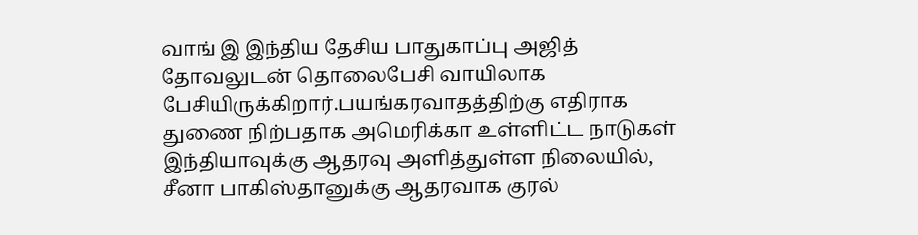வாங் இ இந்திய தேசிய பாதுகாப்பு அஜித் தோவலுடன் தொலைபேசி வாயிலாக பேசியிருக்கிறார்.பயங்கரவாதத்திற்கு எதிராக துணை நிற்பதாக அமெரிக்கா உள்ளிட்ட நாடுகள் இந்தியாவுக்கு ஆதரவு அளித்துள்ள நிலையில், சீனா பாகிஸ்தானுக்கு ஆதரவாக குரல்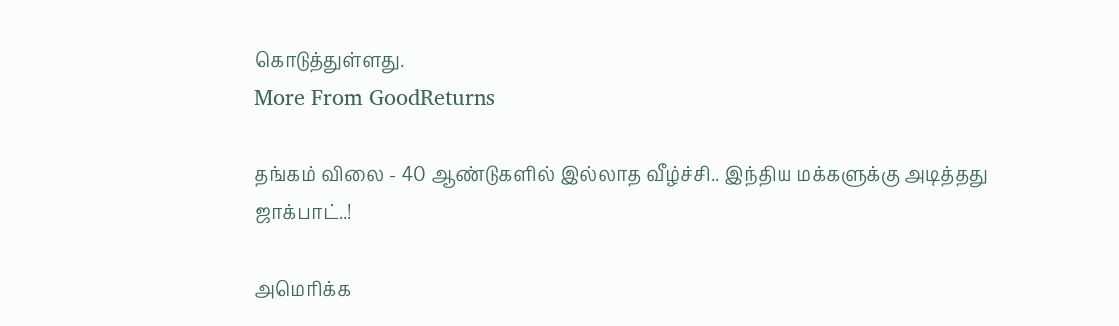கொடுத்துள்ளது.
More From GoodReturns

தங்கம் விலை - 40 ஆண்டுகளில் இல்லாத வீழ்ச்சி.. இந்திய மக்களுக்கு அடித்தது ஜாக்பாட்..!

அமெரிக்க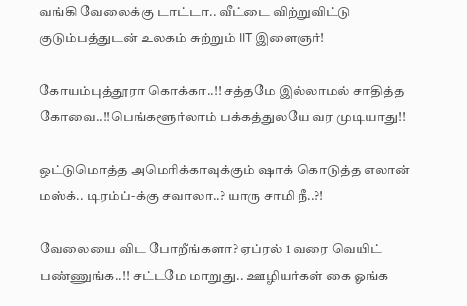வங்கி வேலைக்கு டாட்டா.. வீட்டை விற்றுவிட்டு குடும்பத்துடன் உலகம் சுற்றும் IIT இளைஞர்!

கோயம்புத்தூரா கொக்கா..!! சத்தமே இல்லாமல் சாதித்த கோவை..!!பெங்களூர்லாம் பக்கத்துலயே வர முடியாது!!

ஒட்டுமொத்த அமெரிக்காவுக்கும் ஷாக் கொடுத்த எலான் மஸ்க்.. டிரம்ப்-க்கு சவாலா..? யாரு சாமி நீ..?!

வேலையை விட போறீங்களா? ஏப்ரல் 1 வரை வெயிட் பண்ணுங்க..!! சட்டமே மாறுது.. ஊழியர்கள் கை ஓங்க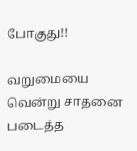போகுது!!

வறுமையை வென்று சாதனை படைத்த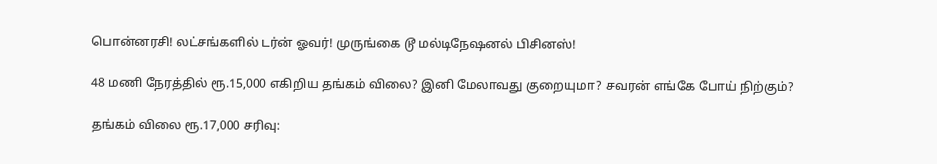பொன்னரசி! லட்சங்களில் டர்ன் ஓவர்! முருங்கை டூ மல்டிநேஷனல் பிசினஸ்!

48 மணி நேரத்தில் ரூ.15,000 எகிறிய தங்கம் விலை? இனி மேலாவது குறையுமா? சவரன் எங்கே போய் நிற்கும்?

தங்கம் விலை ரூ.17,000 சரிவு: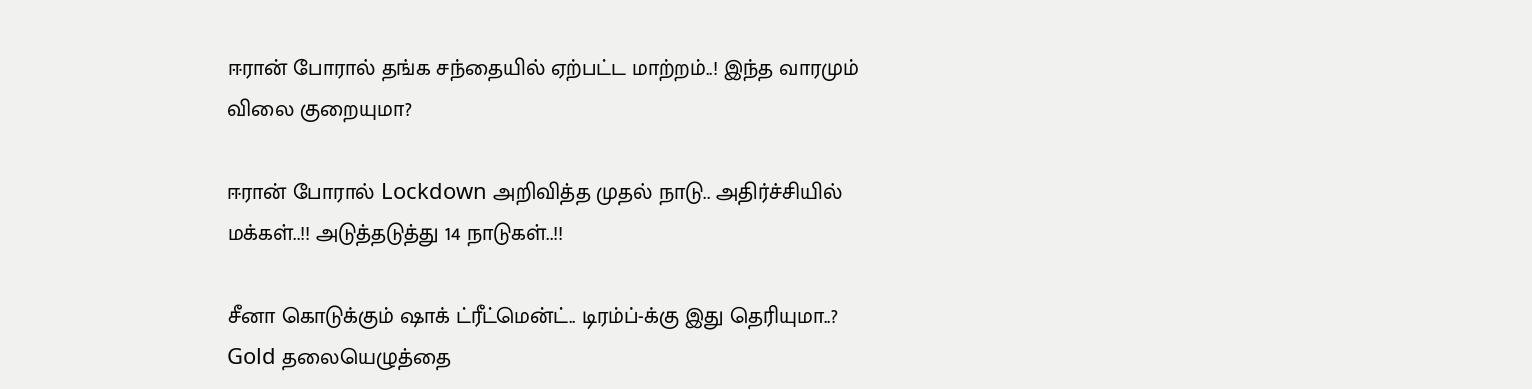ஈரான் போரால் தங்க சந்தையில் ஏற்பட்ட மாற்றம்..! இந்த வாரமும் விலை குறையுமா?

ஈரான் போரால் Lockdown அறிவித்த முதல் நாடு.. அதிர்ச்சியில் மக்கள்..!! அடுத்தடுத்து 14 நாடுகள்..!!

சீனா கொடுக்கும் ஷாக் ட்ரீட்மென்ட்.. டிரம்ப்-க்கு இது தெரியுமா..? Gold தலையெழுத்தை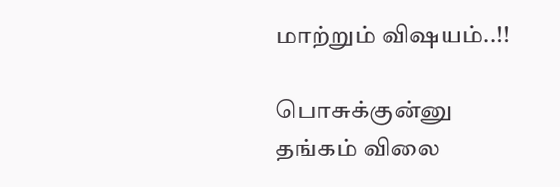மாற்றும் விஷயம்..!!

பொசுக்குன்னு தங்கம் விலை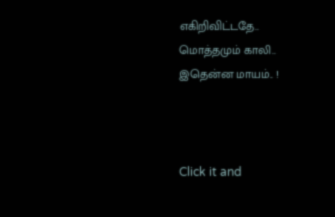எகிறிவிட்டதே.. மொத்தமும் காலி.. இதென்ன மாயம்.. !



Click it and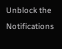Unblock the Notifications